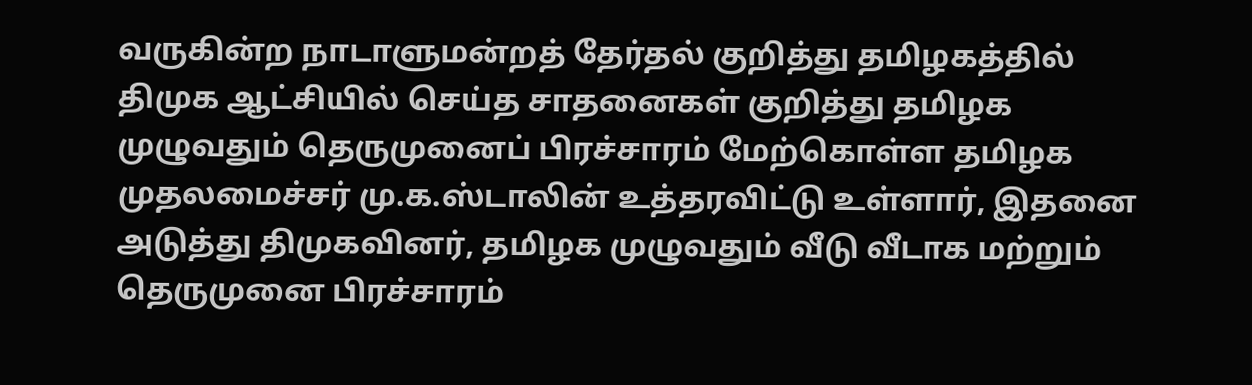வருகின்ற நாடாளுமன்றத் தேர்தல் குறித்து தமிழகத்தில் திமுக ஆட்சியில் செய்த சாதனைகள் குறித்து தமிழக முழுவதும் தெருமுனைப் பிரச்சாரம் மேற்கொள்ள தமிழக முதலமைச்சர் மு.க.ஸ்டாலின் உத்தரவிட்டு உள்ளார், இதனை அடுத்து திமுகவினர், தமிழக முழுவதும் வீடு வீடாக மற்றும் தெருமுனை பிரச்சாரம்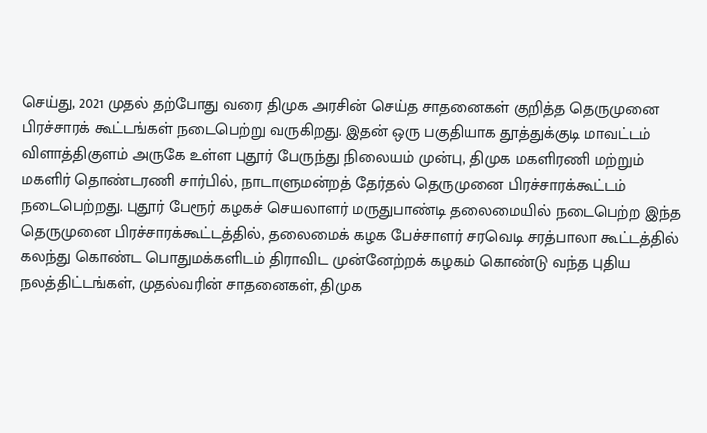செய்து, 2021 முதல் தற்போது வரை திமுக அரசின் செய்த சாதனைகள் குறித்த தெருமுனை பிரச்சாரக் கூட்டங்கள் நடைபெற்று வருகிறது. இதன் ஒரு பகுதியாக தூத்துக்குடி மாவட்டம் விளாத்திகுளம் அருகே உள்ள புதூர் பேருந்து நிலையம் முன்பு, திமுக மகளிரணி மற்றும் மகளிர் தொண்டரணி சார்பில், நாடாளுமன்றத் தேர்தல் தெருமுனை பிரச்சாரக்கூட்டம் நடைபெற்றது. புதூர் பேரூர் கழகச் செயலாளர் மருதுபாண்டி தலைமையில் நடைபெற்ற இந்த தெருமுனை பிரச்சாரக்கூட்டத்தில், தலைமைக் கழக பேச்சாளர் சரவெடி சரத்பாலா கூட்டத்தில் கலந்து கொண்ட பொதுமக்களிடம் திராவிட முன்னேற்றக் கழகம் கொண்டு வந்த புதிய நலத்திட்டங்கள், முதல்வரின் சாதனைகள், திமுக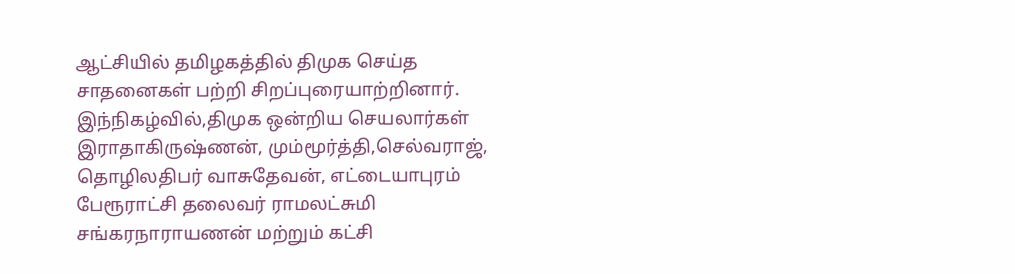ஆட்சியில் தமிழகத்தில் திமுக செய்த சாதனைகள் பற்றி சிறப்புரையாற்றினார். இந்நிகழ்வில்,திமுக ஒன்றிய செயலார்கள் இராதாகிருஷ்ணன், மும்மூர்த்தி,செல்வராஜ், தொழிலதிபர் வாசுதேவன், எட்டையாபுரம் பேரூராட்சி தலைவர் ராமலட்சுமி சங்கரநாராயணன் மற்றும் கட்சி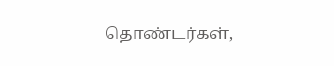தொண்டர்கள்,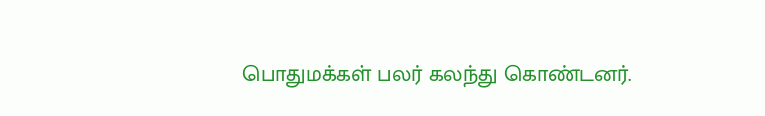பொதுமக்கள் பலர் கலந்து கொண்டனர்.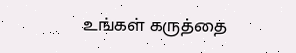உங்கள் கருத்தை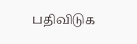பதிவிடுக